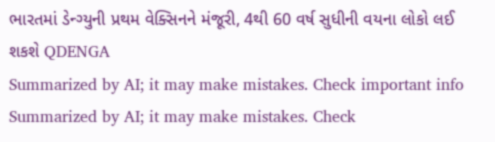ભારતમાં ડેન્ગ્યુની પ્રથમ વેક્સિનને મંજૂરી, 4થી 60 વર્ષ સુધીની વયના લોકો લઈ શકશે QDENGA
Summarized by AI; it may make mistakes. Check important info
Summarized by AI; it may make mistakes. Check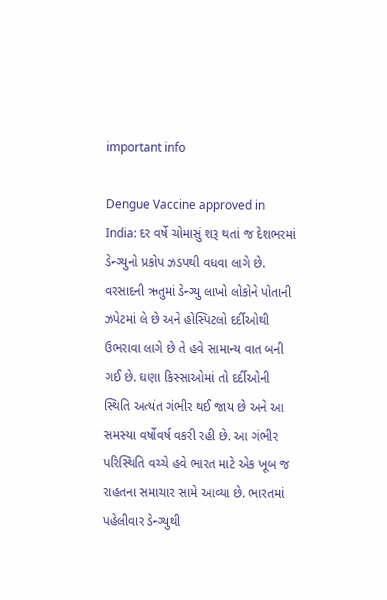important info

Dengue Vaccine approved in India: દર વર્ષે ચોમાસું શરૂ થતાં જ દેશભરમાં ડેન્ગ્યુનો પ્રકોપ ઝડપથી વધવા લાગે છે. વરસાદની ઋતુમાં ડેન્ગ્યુ લાખો લોકોને પોતાની ઝપેટમાં લે છે અને હોસ્પિટલો દર્દીઓથી ઉભરાવા લાગે છે તે હવે સામાન્ય વાત બની ગઈ છે. ઘણા કિસ્સાઓમાં તો દર્દીઓની સ્થિતિ અત્યંત ગંભીર થઈ જાય છે અને આ સમસ્યા વર્ષોવર્ષ વકરી રહી છે. આ ગંભીર પરિસ્થિતિ વચ્ચે હવે ભારત માટે એક ખૂબ જ રાહતના સમાચાર સામે આવ્યા છે. ભારતમાં પહેલીવાર ડેન્ગ્યુથી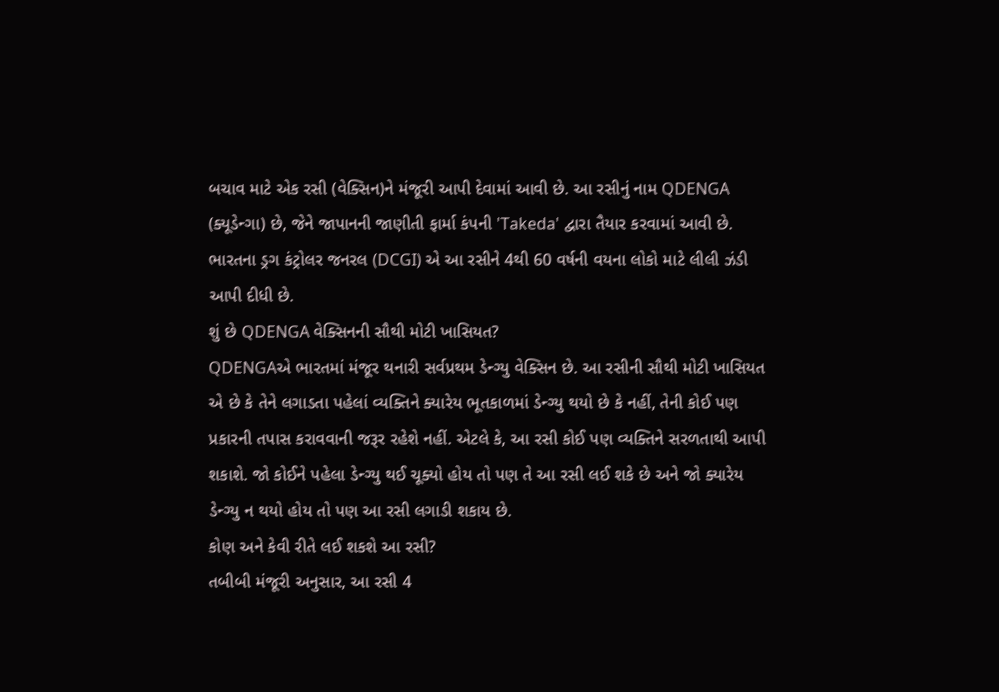બચાવ માટે એક રસી (વેક્સિન)ને મંજૂરી આપી દેવામાં આવી છે. આ રસીનું નામ QDENGA (ક્યૂડેન્ગા) છે, જેને જાપાનની જાણીતી ફાર્મા કંપની 'Takeda' દ્વારા તૈયાર કરવામાં આવી છે. ભારતના ડ્રગ કંટ્રોલર જનરલ (DCGI) એ આ રસીને 4થી 60 વર્ષની વયના લોકો માટે લીલી ઝંડી આપી દીધી છે.
શું છે QDENGA વેક્સિનની સૌથી મોટી ખાસિયત?
QDENGAએ ભારતમાં મંજૂર થનારી સર્વપ્રથમ ડેન્ગ્યુ વેક્સિન છે. આ રસીની સૌથી મોટી ખાસિયત એ છે કે તેને લગાડતા પહેલાં વ્યક્તિને ક્યારેય ભૂતકાળમાં ડેન્ગ્યુ થયો છે કે નહીં, તેની કોઈ પણ પ્રકારની તપાસ કરાવવાની જરૂર રહેશે નહીં. એટલે કે, આ રસી કોઈ પણ વ્યક્તિને સરળતાથી આપી શકાશે. જો કોઈને પહેલા ડેન્ગ્યુ થઈ ચૂક્યો હોય તો પણ તે આ રસી લઈ શકે છે અને જો ક્યારેય ડેન્ગ્યુ ન થયો હોય તો પણ આ રસી લગાડી શકાય છે.
કોણ અને કેવી રીતે લઈ શકશે આ રસી?
તબીબી મંજૂરી અનુસાર, આ રસી 4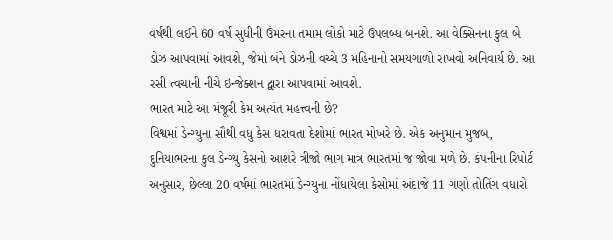વર્ષથી લઈને 60 વર્ષ સુધીની ઉંમરના તમામ લોકો માટે ઉપલબ્ધ બનશે. આ વેક્સિનના કુલ બે ડોઝ આપવામાં આવશે, જેમાં બંને ડોઝની વચ્ચે 3 મહિનાનો સમયગાળો રાખવો અનિવાર્ય છે. આ રસી ત્વચાની નીચે ઇન્જેક્શન દ્વારા આપવામાં આવશે.
ભારત માટે આ મંજૂરી કેમ અત્યંત મહત્ત્વની છે?
વિશ્વમાં ડેન્ગ્યુના સૌથી વધુ કેસ ધરાવતા દેશોમાં ભારત મોખરે છે. એક અનુમાન મુજબ, દુનિયાભરના કુલ ડેન્ગ્યુ કેસનો આશરે ત્રીજો ભાગ માત્ર ભારતમાં જ જોવા મળે છે. કંપનીના રિપોર્ટ અનુસાર, છેલ્લા 20 વર્ષમાં ભારતમાં ડેન્ગ્યુના નોંધાયેલા કેસોમાં અંદાજે 11 ગણો તોતિંગ વધારો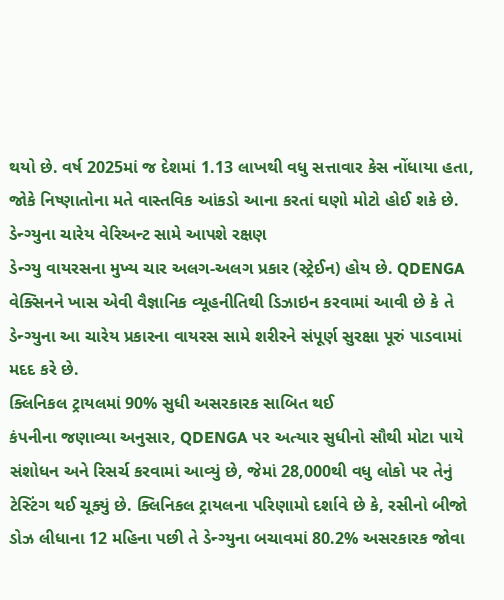થયો છે. વર્ષ 2025માં જ દેશમાં 1.13 લાખથી વધુ સત્તાવાર કેસ નોંધાયા હતા, જોકે નિષ્ણાતોના મતે વાસ્તવિક આંકડો આના કરતાં ઘણો મોટો હોઈ શકે છે.
ડેન્ગ્યુના ચારેય વેરિઅન્ટ સામે આપશે રક્ષણ
ડેન્ગ્યુ વાયરસના મુખ્ય ચાર અલગ-અલગ પ્રકાર (સ્ટ્રેઈન) હોય છે. QDENGA વેક્સિનને ખાસ એવી વૈજ્ઞાનિક વ્યૂહનીતિથી ડિઝાઇન કરવામાં આવી છે કે તે ડેન્ગ્યુના આ ચારેય પ્રકારના વાયરસ સામે શરીરને સંપૂર્ણ સુરક્ષા પૂરું પાડવામાં મદદ કરે છે.
ક્લિનિકલ ટ્રાયલમાં 90% સુધી અસરકારક સાબિત થઈ
કંપનીના જણાવ્યા અનુસાર, QDENGA પર અત્યાર સુધીનો સૌથી મોટા પાયે સંશોધન અને રિસર્ચ કરવામાં આવ્યું છે, જેમાં 28,000થી વધુ લોકો પર તેનું ટેસ્ટિંગ થઈ ચૂક્યું છે. ક્લિનિકલ ટ્રાયલના પરિણામો દર્શાવે છે કે, રસીનો બીજો ડોઝ લીધાના 12 મહિના પછી તે ડેન્ગ્યુના બચાવમાં 80.2% અસરકારક જોવા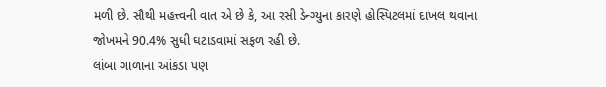મળી છે. સૌથી મહત્ત્વની વાત એ છે કે, આ રસી ડેન્ગ્યુના કારણે હોસ્પિટલમાં દાખલ થવાના જોખમને 90.4% સુધી ઘટાડવામાં સફળ રહી છે.
લાંબા ગાળાના આંકડા પણ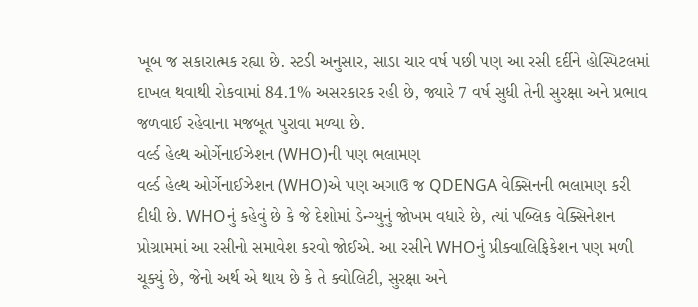ખૂબ જ સકારાત્મક રહ્યા છે. સ્ટડી અનુસાર, સાડા ચાર વર્ષ પછી પણ આ રસી દર્દીને હોસ્પિટલમાં દાખલ થવાથી રોકવામાં 84.1% અસરકારક રહી છે, જ્યારે 7 વર્ષ સુધી તેની સુરક્ષા અને પ્રભાવ જળવાઈ રહેવાના મજબૂત પુરાવા મળ્યા છે.
વર્લ્ડ હેલ્થ ઓર્ગેનાઈઝેશન (WHO)ની પણ ભલામણ
વર્લ્ડ હેલ્થ ઓર્ગેનાઈઝેશન (WHO)એ પણ અગાઉ જ QDENGA વેક્સિનની ભલામણ કરી દીધી છે. WHOનું કહેવું છે કે જે દેશોમાં ડેન્ગ્યુનું જોખમ વધારે છે, ત્યાં પબ્લિક વેક્સિનેશન પ્રોગ્રામમાં આ રસીનો સમાવેશ કરવો જોઈએ. આ રસીને WHOનું પ્રીક્વાલિફિકેશન પણ મળી ચૂક્યું છે, જેનો અર્થ એ થાય છે કે તે ક્વોલિટી, સુરક્ષા અને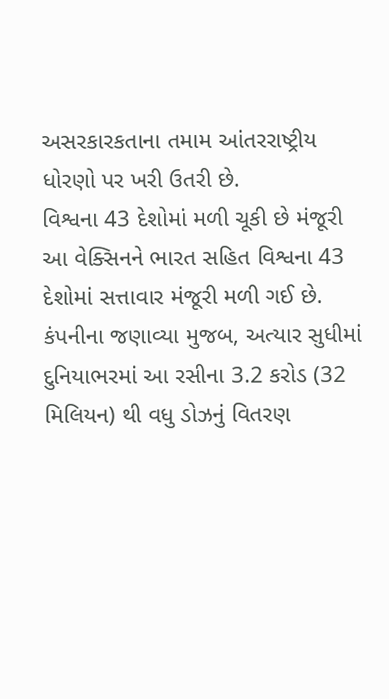અસરકારકતાના તમામ આંતરરાષ્ટ્રીય ધોરણો પર ખરી ઉતરી છે.
વિશ્વના 43 દેશોમાં મળી ચૂકી છે મંજૂરી
આ વેક્સિનને ભારત સહિત વિશ્વના 43 દેશોમાં સત્તાવાર મંજૂરી મળી ગઈ છે. કંપનીના જણાવ્યા મુજબ, અત્યાર સુધીમાં દુનિયાભરમાં આ રસીના 3.2 કરોડ (32 મિલિયન) થી વધુ ડોઝનું વિતરણ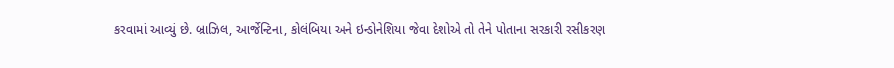કરવામાં આવ્યું છે. બ્રાઝિલ, આર્જેન્ટિના, કોલંબિયા અને ઇન્ડોનેશિયા જેવા દેશોએ તો તેને પોતાના સરકારી રસીકરણ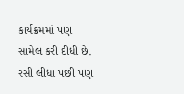કાર્યક્રમમાં પણ સામેલ કરી દીધી છે.
રસી લીધા પછી પણ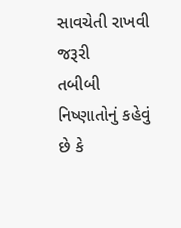સાવચેતી રાખવી જરૂરી
તબીબી નિષ્ણાતોનું કહેવું છે કે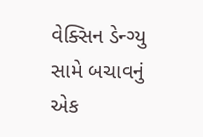વેક્સિન ડેન્ગ્યુ સામે બચાવનું એક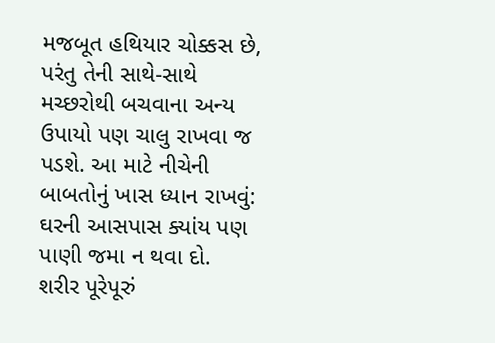મજબૂત હથિયાર ચોક્કસ છે, પરંતુ તેની સાથે-સાથે મચ્છરોથી બચવાના અન્ય ઉપાયો પણ ચાલુ રાખવા જ પડશે. આ માટે નીચેની બાબતોનું ખાસ ધ્યાન રાખવું:
ઘરની આસપાસ ક્યાંય પણ પાણી જમા ન થવા દો.
શરીર પૂરેપૂરું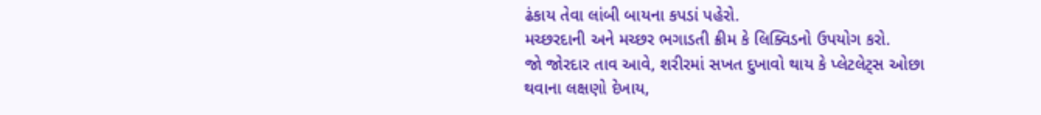ઢંકાય તેવા લાંબી બાયના કપડાં પહેરો.
મચ્છરદાની અને મચ્છર ભગાડતી ક્રીમ કે લિક્વિડનો ઉપયોગ કરો.
જો જોરદાર તાવ આવે, શરીરમાં સખત દુખાવો થાય કે પ્લેટલેટ્સ ઓછા થવાના લક્ષણો દેખાય,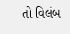તો વિલંબ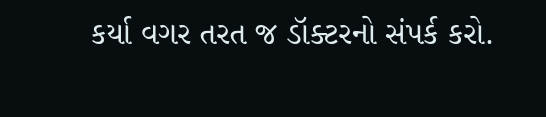કર્યા વગર તરત જ ડૉક્ટરનો સંપર્ક કરો.